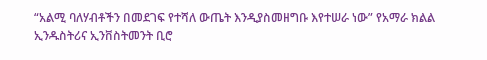“አልሚ ባለሃብቶችን በመደገፍ የተሻለ ውጤት እንዲያስመዘግቡ እየተሠራ ነው” የአማራ ክልል ኢንዱስትሪና ኢንቨስትመንት ቢሮ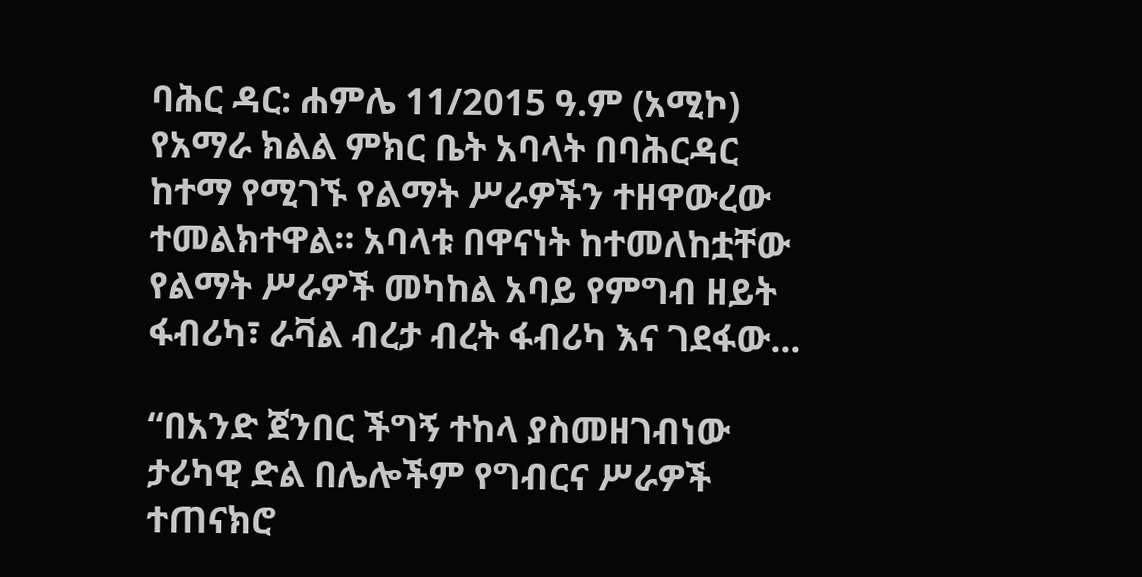ባሕር ዳር: ሐምሌ 11/2015 ዓ.ም (አሚኮ) የአማራ ክልል ምክር ቤት አባላት በባሕርዳር ከተማ የሚገኙ የልማት ሥራዎችን ተዘዋውረው ተመልክተዋል። አባላቱ በዋናነት ከተመለከቷቸው የልማት ሥራዎች መካከል አባይ የምግብ ዘይት ፋብሪካ፣ ራቫል ብረታ ብረት ፋብሪካ እና ገደፋው...

“በአንድ ጀንበር ችግኝ ተከላ ያስመዘገብነው ታሪካዊ ድል በሌሎችም የግብርና ሥራዎች ተጠናክሮ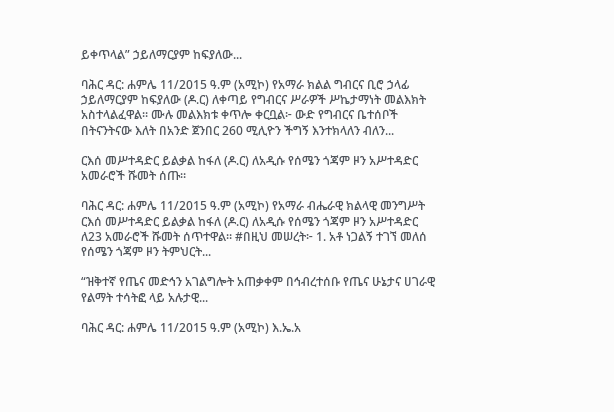ይቀጥላል” ኃይለማርያም ከፍያለው...

ባሕር ዳር: ሐምሌ 11/2015 ዓ.ም (አሚኮ) የአማራ ክልል ግብርና ቢሮ ኃላፊ ኃይለማርያም ከፍያለው (ዶ.ር) ለቀጣይ የግብርና ሥራዎች ሥኬታማነት መልእክት አስተላልፈዋል። ሙሉ መልእክቱ ቀጥሎ ቀርቧል፦ ውድ የግብርና ቤተሰቦች በትናንትናው እለት በአንድ ጀንበር 260 ሚሊዮን ችግኝ እንተክላለን ብለን...

ርእሰ መሥተዳድር ይልቃል ከፋለ (ዶ.ር) ለአዲሱ የሰሜን ጎጃም ዞን አሥተዳድር አመራሮች ሹመት ሰጡ።

ባሕር ዳር: ሐምሌ 11/2015 ዓ.ም (አሚኮ) የአማራ ብሔራዊ ክልላዊ መንግሥት ርእሰ መሥተዳድር ይልቃል ከፋለ (ዶ.ር) ለአዲሱ የሰሜን ጎጃም ዞን አሥተዳድር ለ23 አመራሮች ሹመት ሰጥተዋል። #በዚህ መሠረት፦ 1. አቶ ነጋልኝ ተገኘ መለሰ የሰሜን ጎጃም ዞን ትምህርት...

“ዝቅተኛ የጤና መድኅን አገልግሎት አጠቃቀም በኅብረተሰቡ የጤና ሁኔታና ሀገራዊ የልማት ተሳትፎ ላይ አሉታዊ...

ባሕር ዳር: ሐምሌ 11/2015 ዓ.ም (አሚኮ) እ.ኤ.አ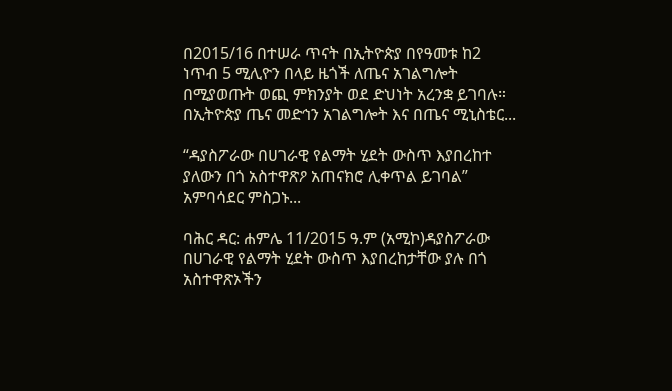በ2015/16 በተሠራ ጥናት በኢትዮጵያ በየዓመቱ ከ2 ነጥብ 5 ሚሊዮን በላይ ዜጎች ለጤና አገልግሎት በሚያወጡት ወጪ ምክንያት ወደ ድህነት አረንቋ ይገባሉ። በኢትዮጵያ ጤና መድኅን አገልግሎት እና በጤና ሚኒስቴር...

“ዳያስፖራው በሀገራዊ የልማት ሂደት ውስጥ እያበረከተ ያለውን በጎ አስተዋጽዖ አጠናክሮ ሊቀጥል ይገባል” አምባሳደር ምስጋኑ...

ባሕር ዳር: ሐምሌ 11/2015 ዓ.ም (አሚኮ)ዳያስፖራው በሀገራዊ የልማት ሂደት ውስጥ እያበረከታቸው ያሉ በጎ አስተዋጽኦችን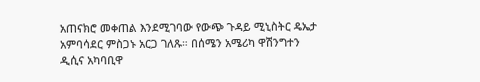አጠናክሮ መቀጠል እንደሚገባው የውጭ ጉዳይ ሚኒስትር ዴኤታ አምባሳደር ምስጋኑ አርጋ ገለጹ። በሰሜን አሜሪካ ዋሽንግተን ዲሲና አካባቢዋ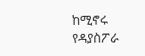ከሚኖሩ የዳያስፖራ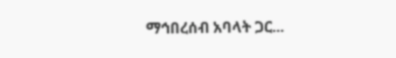ማኅበረሰብ አባላት ጋር...